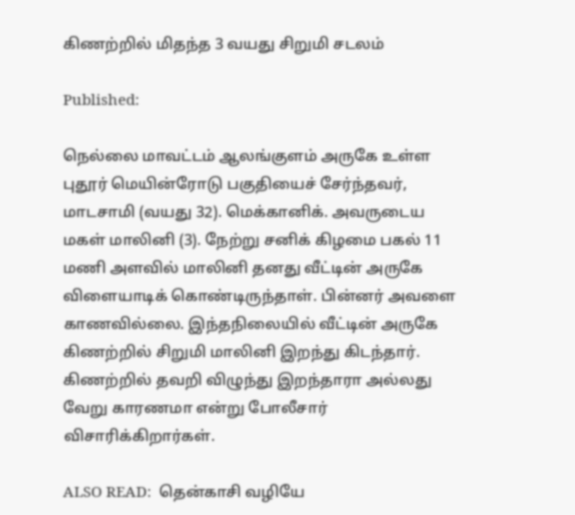கிணற்றில் மிதந்த 3 வயது சிறுமி சடலம்

Published:

நெல்லை மாவட்டம் ஆலங்குளம் அருகே உள்ள புதூர் மெயின்ரோடு பகுதியைச் சேர்ந்தவர், மாடசாமி (வயது 32). மெக்கானிக். அவருடைய மகள் மாலினி (3). நேற்று சனிக் கிழமை பகல் 11 மணி அளவில் மாலினி தனது வீட்டின் அருகே விளையாடிக் கொண்டிருந்தாள். பின்னர் அவளை காணவில்லை. இந்தநிலையில் வீட்டின் அருகே கிணற்றில் சிறுமி மாலினி இறந்து கிடந்தார். கிணற்றில் தவறி விழுந்து இறந்தாரா அல்லது வேறு காரணமா என்று போலீசார் விசாரிக்கிறார்கள்.

ALSO READ:  தென்காசி வழியே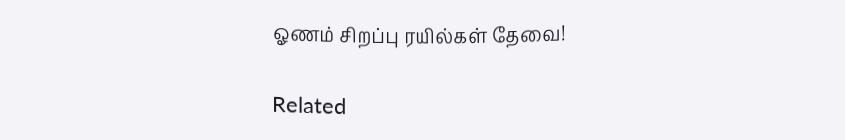ஓணம் சிறப்பு ரயில்கள் தேவை!

Related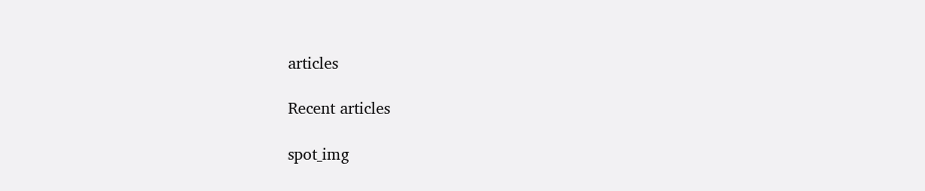articles

Recent articles

spot_img